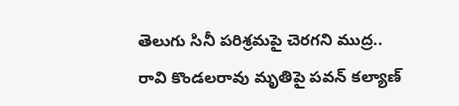తెలుగు సినీ పరిశ్రమపై చెరగని ముద్ర.. రావి కొండలరావు మృతిపై పవన్ కల్యాణ్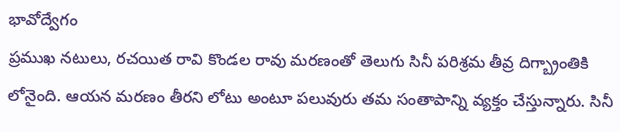భావోద్వేగం
ప్రముఖ నటులు, రచయిత రావి కొండల రావు మరణంతో తెలుగు సినీ పరిశ్రమ తీవ్ర దిగ్బ్రాంతికి లోనైంది. ఆయన మరణం తీరని లోటు అంటూ పలువురు తమ సంతాపాన్ని వ్యక్తం చేస్తున్నారు. సినీ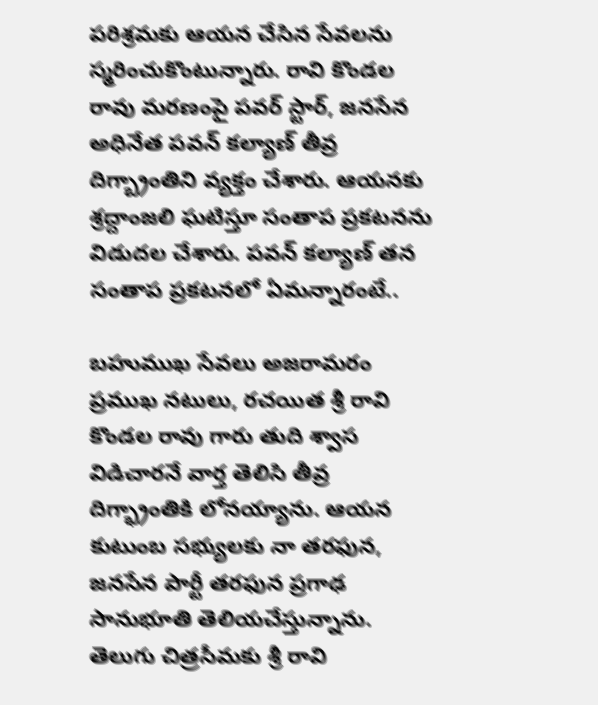పరిశ్రమకు ఆయన చేసిన సేవలను స్మరించుకొంటున్నారు. రావి కొండల రావు మరణంపై పవర్ స్టార్, జనసేన అధినేత పవన్ కల్యాణ్ తీవ్ర దిగ్బ్రాంతిని వ్యక్తం చేశారు. ఆయనకు శ్రద్దాంజలి ఘటిస్తూ సంతాప ప్రకటనను విడుదల చేశారు. పవన్ కల్యాణ్ తన సంతాప ప్రకటనలో ఏమన్నారంటే..

బహుముఖ సేవలు అజరామరం
ప్రముఖ నటులు, రచయిత శ్రీ రావి కొండల రావు గారు తుది శ్వాస విడిచారనే వార్త తెలిసి తీవ్ర దిగ్భ్రాంతికి లోనయ్యాను. ఆయన కుటుంబ సభ్యులకు నా తరఫున, జనసేన పార్టీ తరఫున ప్రగాఢ సానుభూతి తెలియచేస్తున్నాను. తెలుగు చిత్రసీమకు శ్రీ రావి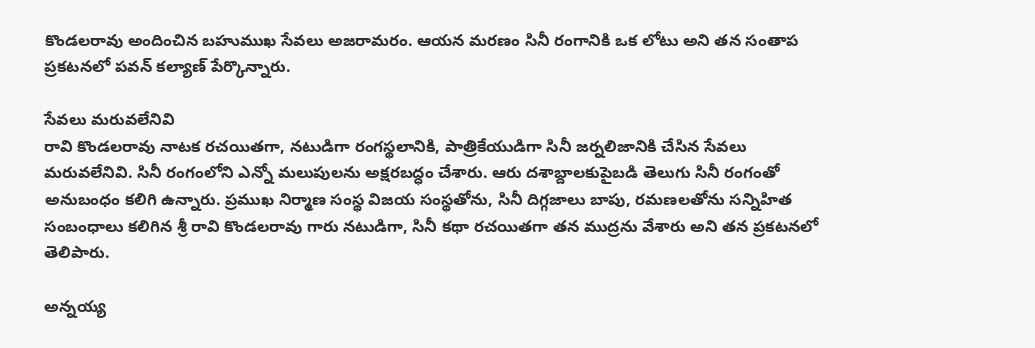కొండలరావు అందించిన బహుముఖ సేవలు అజరామరం. ఆయన మరణం సినీ రంగానికి ఒక లోటు అని తన సంతాప ప్రకటనలో పవన్ కల్యాణ్ పేర్కొన్నారు.

సేవలు మరువలేనివి
రావి కొండలరావు నాటక రచయితగా, నటుడిగా రంగస్థలానికి, పాత్రికేయుడిగా సినీ జర్నలిజానికి చేసిన సేవలు మరువలేనివి. సినీ రంగంలోని ఎన్నో మలుపులను అక్షరబద్ధం చేశారు. ఆరు దశాబ్దాలకుపైబడి తెలుగు సినీ రంగంతో అనుబంధం కలిగి ఉన్నారు. ప్రముఖ నిర్మాణ సంస్థ విజయ సంస్థతోను, సినీ దిగ్గజాలు బాపు, రమణలతోను సన్నిహిత సంబంధాలు కలిగిన శ్రీ రావి కొండలరావు గారు నటుడిగా, సినీ కథా రచయితగా తన ముద్రను వేశారు అని తన ప్రకటనలో తెలిపారు.

అన్నయ్య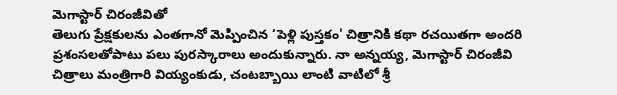మెగాస్టార్ చిరంజీవితో
తెలుగు ప్రేక్షకులను ఎంతగానో మెప్పించిన ‘పెళ్లి పుస్తకం' చిత్రానికి కథా రచయితగా అందరి ప్రశంసలతోపాటు పలు పురస్కారాలు అందుకున్నారు. నా అన్నయ్య, మెగాస్టార్ చిరంజీవి చిత్రాలు మంత్రిగారి వియ్యంకుడు, చంటబ్బాయి లాంటి వాటిలో శ్రీ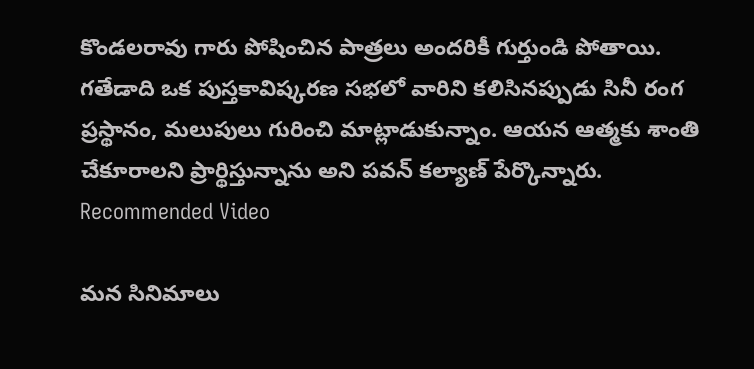కొండలరావు గారు పోషించిన పాత్రలు అందరికీ గుర్తుండి పోతాయి. గతేడాది ఒక పుస్తకావిష్కరణ సభలో వారిని కలిసినప్పుడు సినీ రంగ ప్రస్థానం, మలుపులు గురించి మాట్లాడుకున్నాం. ఆయన ఆత్మకు శాంతి చేకూరాలని ప్రార్థిస్తున్నాను అని పవన్ కల్యాణ్ పేర్కొన్నారు.
Recommended Video

మన సినిమాలు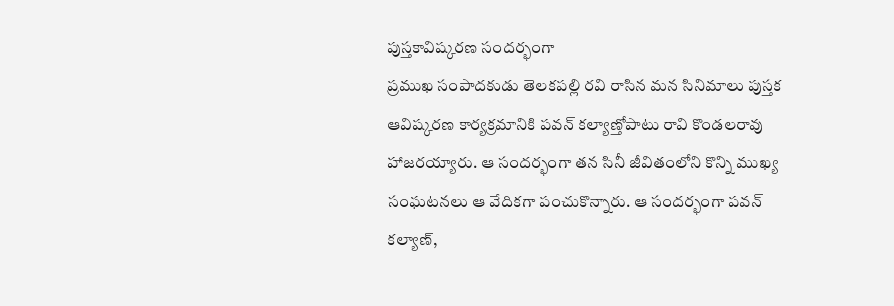పుస్తకావిష్కరణ సందర్భంగా
ప్రముఖ సంపాదకుడు తెలకపల్లి రవి రాసిన మన సినిమాలు పుస్తక ఆవిష్కరణ కార్యక్రమానికి పవన్ కల్యాణ్తోపాటు రావి కొండలరావు హాజరయ్యారు. ఆ సందర్భంగా తన సినీ జీవితంలోని కొన్ని ముఖ్య సంఘటనలు ఆ వేదికగా పంచుకొన్నారు. ఆ సందర్భంగా పవన్ కల్యాణ్,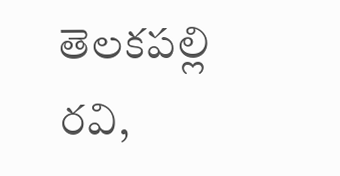తెలకపల్లి రవి,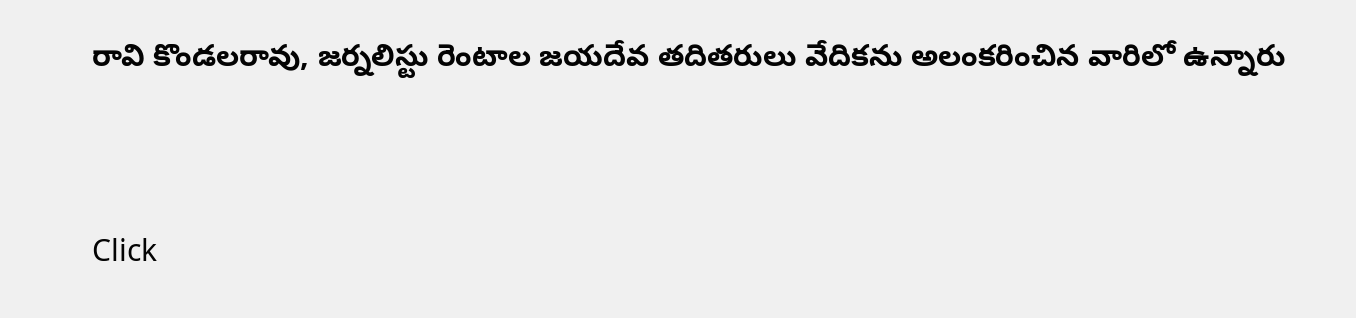రావి కొండలరావు, జర్నలిస్టు రెంటాల జయదేవ తదితరులు వేదికను అలంకరించిన వారిలో ఉన్నారు


Click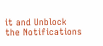it and Unblock the Notifications